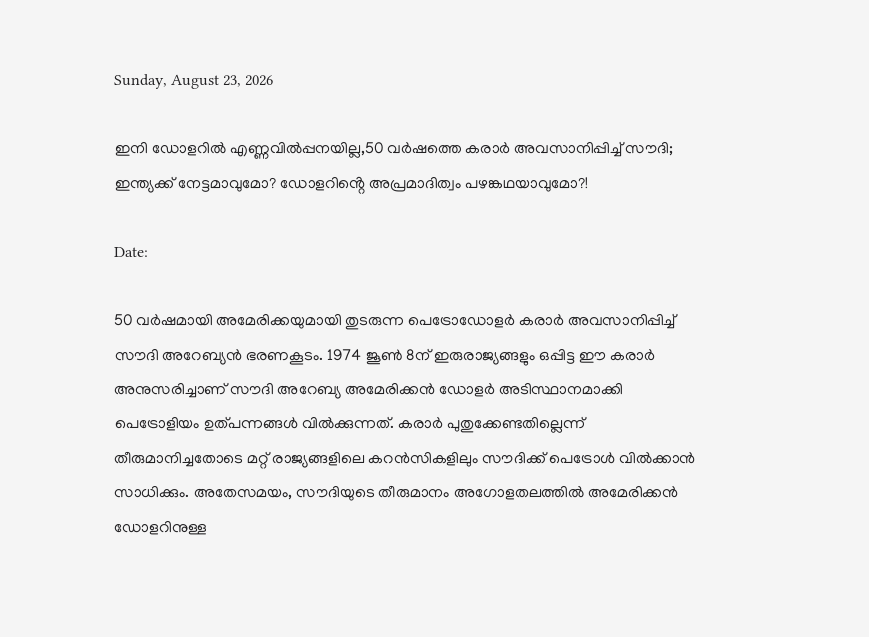Sunday, August 23, 2026

ഇനി ഡോളറിൽ എണ്ണവില്‍പ്പനയില്ല,50 വര്‍ഷത്തെ കരാർ അവസാനിപ്പിച്ച് സൗദി; ഇന്ത്യക്ക് നേട്ടമാവുമോ? ഡോളറിൻ്റെ അപ്രമാദിത്വം പഴങ്കഥയാവുമോ?!

Date:

50 വര്‍ഷമായി അമേരിക്കയുമായി തുടരുന്ന പെട്രോഡോളര്‍ കരാര്‍ അവസാനിപ്പിച്ച് സൗദി അറേബ്യന്‍ ഭരണകൂടം. 1974 ജൂണ്‍ 8ന് ഇരുരാജ്യങ്ങളും ഒപ്പിട്ട ഈ കരാര്‍ അനുസരിച്ചാണ് സൗദി അറേബ്യ അമേരിക്കന്‍ ഡോളര്‍ അടിസ്ഥാനമാക്കി പെട്രോളിയം ഉത്പന്നങ്ങള്‍ വില്‍ക്കുന്നത്. കരാര്‍ പുതുക്കേണ്ടതില്ലെന്ന് തീരുമാനിച്ചതോടെ മറ്റ് രാജ്യങ്ങളിലെ കറന്‍സികളിലും സൗദിക്ക് പെട്രോള്‍ വില്‍ക്കാന്‍ സാധിക്കും. അതേസമയം, സൗദിയുടെ തീരുമാനം അഗോളതലത്തില്‍ അമേരിക്കന്‍ ഡോളറിനുള്ള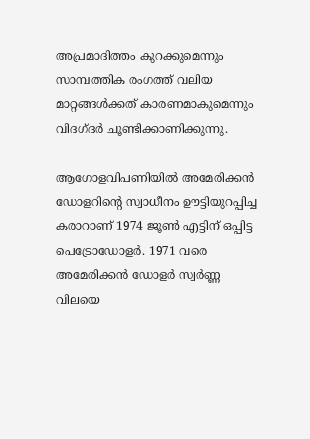അപ്രമാദിത്തം കുറക്കുമെന്നും സാമ്പത്തിക രംഗത്ത് വലിയ മാറ്റങ്ങള്‍ക്കത് കാരണമാകുമെന്നും വിദഗ്ദര്‍ ചൂണ്ടിക്കാണിക്കുന്നു.

ആഗോളവിപണിയില്‍ അമേരിക്കന്‍ ഡോളറിന്റെ സ്വാധീനം ഊട്ടിയുറപ്പിച്ച കരാറാണ് 1974 ജൂണ്‍ എട്ടിന് ഒപ്പിട്ട പെട്രോഡോളര്‍. 1971 വരെ അമേരിക്കന്‍ ഡോളര്‍ സ്വര്‍ണ്ണ വിലയെ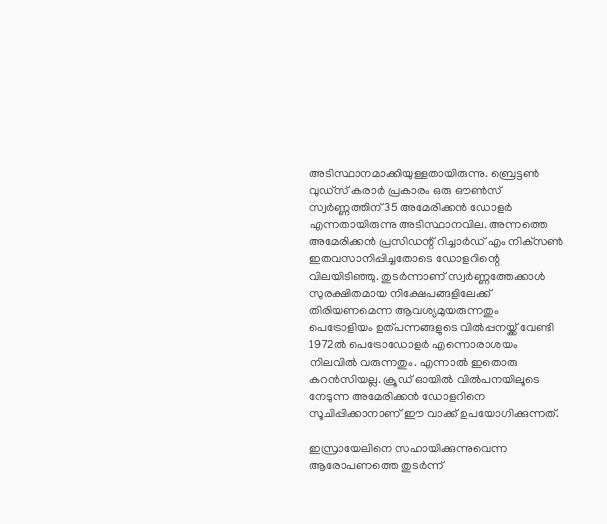അടിസ്ഥാനമാക്കിയുള്ളതായിരുന്നു. ബ്രെട്ടണ്‍ വുഡ്‌സ് കരാര്‍ പ്രകാരം ഒരു ഔണ്‍സ് സ്വര്‍ണ്ണത്തിന് 35 അമേരിക്കന്‍ ഡോളര്‍ എന്നതായിരുന്നു അടിസ്ഥാനവില. അന്നത്തെ അമേരിക്കന്‍ പ്രസിഡന്റ് റിച്ചാര്‍ഡ് എം നിക്‌സണ്‍ ഇതവസാനിപ്പിച്ചതോടെ ഡോളറിന്റെ വിലയിടിഞ്ഞു. തുടര്‍ന്നാണ് സ്വര്‍ണ്ണത്തേക്കാള്‍ സുരക്ഷിതമായ നിക്ഷേപങ്ങളിലേക്ക് തിരിയണമെന്ന ആവശ്യമുയരുന്നതും പെട്രോളിയം ഉത്പന്നങ്ങളുടെ വില്‍പ്പനയ്ക്ക് വേണ്ടി 1972ല്‍ പെട്രോഡോളര്‍ എന്നൊരാശയം നിലവില്‍ വരുന്നതും. എന്നാല്‍ ഇതൊരു കറന്‍സിയല്ല. ക്രൂഡ് ഓയില്‍ വില്‍പനയിലൂടെ നേടുന്ന അമേരിക്കന്‍ ഡോളറിനെ സൂചിപ്പിക്കാനാണ് ഈ വാക്ക് ഉപയോഗിക്കുന്നത്.

ഇസ്രായേലിനെ സഹായിക്കുന്നുവെന്ന ആരോപണത്തെ തുടര്‍ന്ന്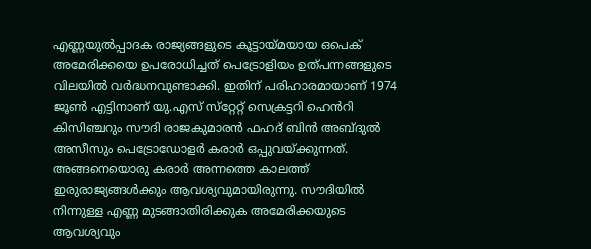എണ്ണയുല്‍പ്പാദക രാജ്യങ്ങളുടെ കൂട്ടായ്മയായ ഒപെക് അമേരിക്കയെ ഉപരോധിച്ചത് പെട്രോളിയം ഉത്പന്നങ്ങളുടെ വിലയില്‍ വര്‍ദ്ധനവുണ്ടാക്കി. ഇതിന് പരിഹാരമായാണ് 1974 ജൂണ്‍ എട്ടിനാണ് യു.എസ് സ്‌റ്റേറ്റ് സെക്രട്ടറി ഹെൻറി കിസിഞ്ചറും സൗദി രാജകുമാരന്‍ ഫഹദ് ബിന്‍ അബ്ദുല്‍ അസീസും പെട്രോഡോളര്‍ കരാര്‍ ഒപ്പുവയ്ക്കുന്നത്. അങ്ങനെയൊരു കരാര്‍ അന്നത്തെ കാലത്ത് ഇരുരാജ്യങ്ങള്‍ക്കും ആവശ്യവുമായിരുന്നു. സൗദിയില്‍ നിന്നുള്ള എണ്ണ മുടങ്ങാതിരിക്കുക അമേരിക്കയുടെ ആവശ്യവും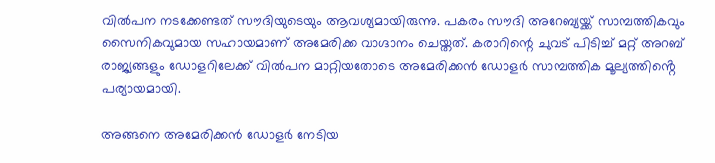വില്‍പന നടക്കേണ്ടത് സൗദിയുടെയും ആവശ്യമായിരുന്നു. പകരം സൗദി അറേബ്യയ്ക്ക് സാമ്പത്തികവും സൈനികവുമായ സഹായമാണ് അമേരിക്ക വാഗ്ദാനം ചെയ്തത്. കരാറിന്റെ ചുവട് പിടിച്ച് മറ്റ് അറബ് രാജ്യങ്ങളും ഡോളറിലേക്ക് വില്‍പന മാറ്റിയതോടെ അമേരിക്കൻ ഡോളര്‍ സാമ്പത്തിക മൂല്യത്തിൻ്റെ പര്യായമായി.

അങ്ങനെ അമേരിക്കന്‍ ഡോളര്‍ നേടിയ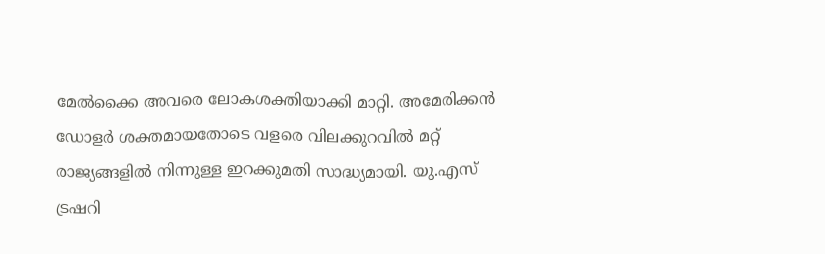മേല്‍ക്കൈ അവരെ ലോകശക്തിയാക്കി മാറ്റി. അമേരിക്കന്‍ ഡോളര്‍ ശക്തമായതോടെ വളരെ വിലക്കുറവില്‍ മറ്റ് രാജ്യങ്ങളില്‍ നിന്നുള്ള ഇറക്കുമതി സാദ്ധ്യമായി. യു.എസ് ട്രഷറി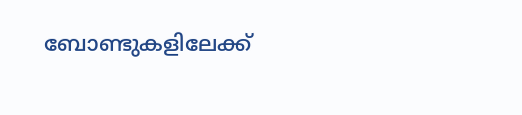ബോണ്ടുകളിലേക്ക്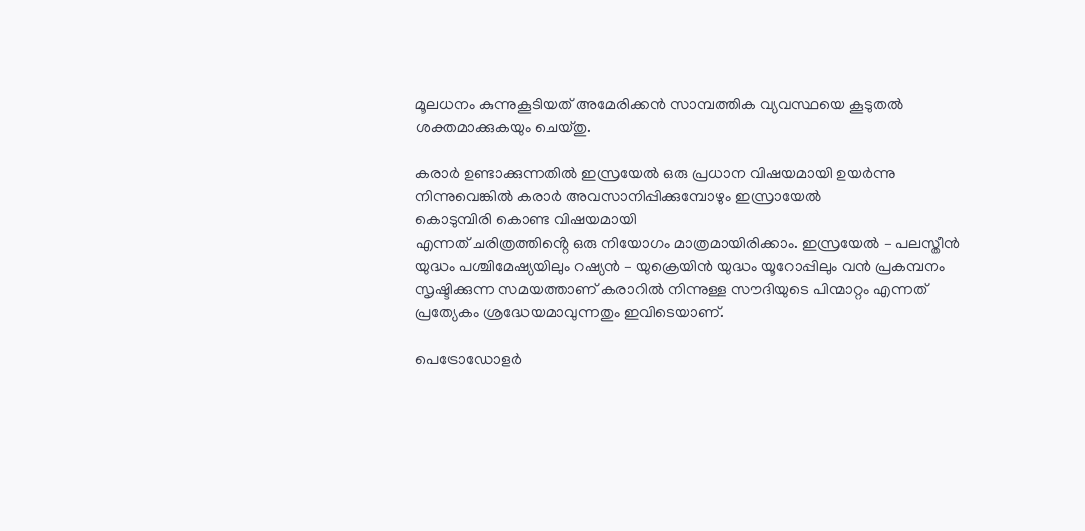മൂലധനം കുന്നുകൂടിയത് അമേരിക്കന്‍ സാമ്പത്തിക വ്യവസ്ഥയെ കൂടുതല്‍ ശക്തമാക്കുകയും ചെയ്തു.

കരാർ ഉണ്ടാക്കുന്നതിൽ ഇസ്രയേല്‍ ഒരു പ്രധാന വിഷയമായി ഉയർന്നു നിന്നുവെങ്കിൽ കരാർ അവസാനിപ്പിക്കുമ്പോഴും ഇസ്രായേൽ
കൊടുമ്പിരി കൊണ്ട വിഷയമായി
എന്നത് ചരിത്രത്തിൻ്റെ ഒരു നിയോഗം മാത്രമായിരിക്കാം. ഇസ്രയേല്‍ – പലസ്തീന്‍ യുദ്ധം പശ്ചിമേഷ്യയിലും റഷ്യന്‍ – യുക്രെയിന്‍ യുദ്ധം യൂറോപ്പിലും വന്‍ പ്രകമ്പനം സൃഷ്ടിക്കുന്ന സമയത്താണ് കരാറില്‍ നിന്നുള്ള സൗദിയുടെ പിന്മാറ്റം എന്നത് പ്രത്യേകം ശ്രദ്ധേയമാവുന്നതും ഇവിടെയാണ്.

പെട്രോഡോളര്‍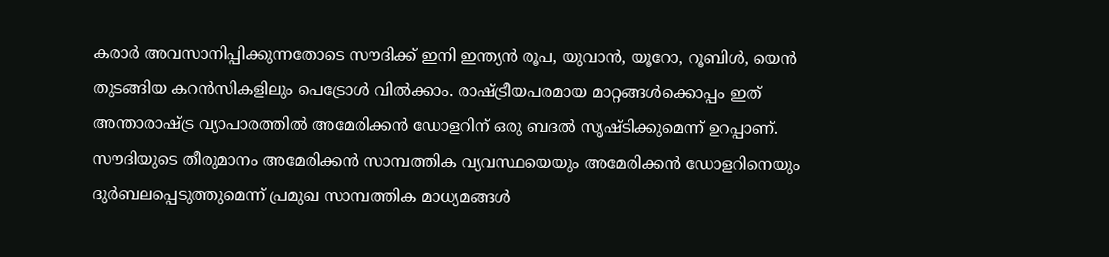കരാർ അവസാനിപ്പിക്കുന്നതോടെ സൗദിക്ക് ഇനി ഇന്ത്യന്‍ രൂപ, യുവാന്‍, യൂറോ, റൂബിള്‍, യെന്‍ തുടങ്ങിയ കറന്‍സികളിലും പെട്രോള്‍ വില്‍ക്കാം. രാഷ്ട്രീയപരമായ മാറ്റങ്ങള്‍ക്കൊപ്പം ഇത് അന്താരാഷ്ട്ര വ്യാപാരത്തില്‍ അമേരിക്കന്‍ ഡോളറിന് ഒരു ബദല്‍ സൃഷ്ടിക്കുമെന്ന് ഉറപ്പാണ്. സൗദിയുടെ തീരുമാനം അമേരിക്കന്‍ സാമ്പത്തിക വ്യവസ്ഥയെയും അമേരിക്കന്‍ ഡോളറിനെയും ദുര്‍ബലപ്പെടുത്തുമെന്ന് പ്രമുഖ സാമ്പത്തിക മാധ്യമങ്ങള്‍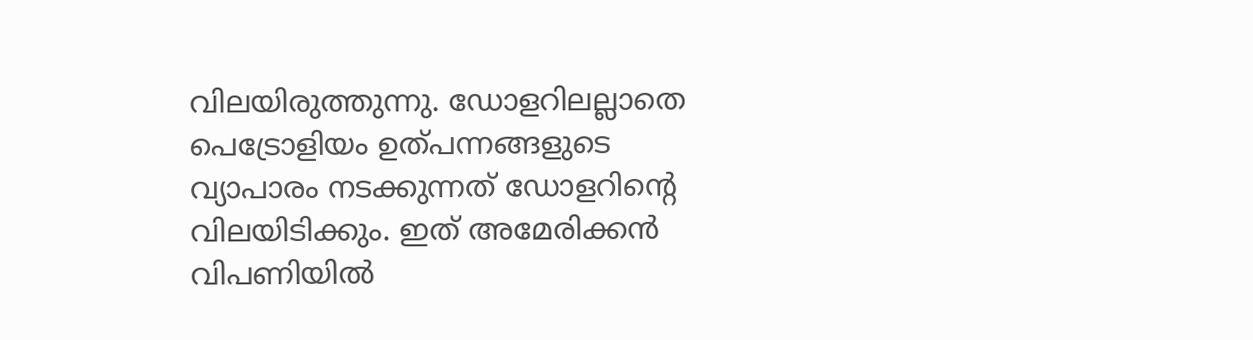വിലയിരുത്തുന്നു. ഡോളറിലല്ലാതെ പെട്രോളിയം ഉത്പന്നങ്ങളുടെ വ്യാപാരം നടക്കുന്നത് ഡോളറിന്റെ വിലയിടിക്കും. ഇത് അമേരിക്കന്‍ വിപണിയില്‍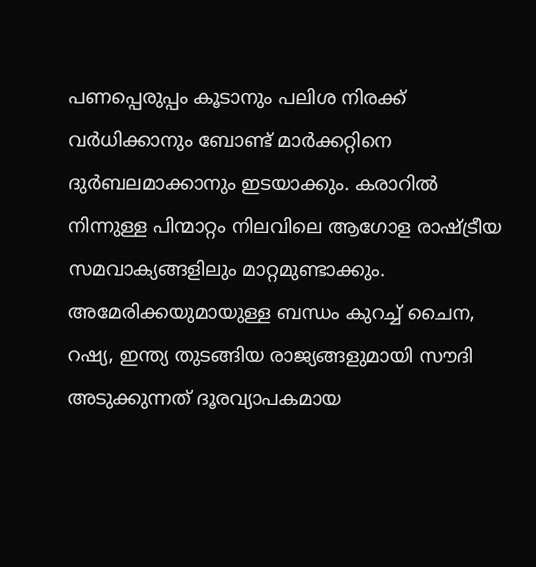പണപ്പെരുപ്പം കൂടാനും പലിശ നിരക്ക് വര്‍ധിക്കാനും ബോണ്ട് മാര്‍ക്കറ്റിനെ ദുര്‍ബലമാക്കാനും ഇടയാക്കും. കരാറില്‍ നിന്നുള്ള പിന്മാറ്റം നിലവിലെ ആഗോള രാഷ്ട്രീയ സമവാക്യങ്ങളിലും മാറ്റമുണ്ടാക്കും. അമേരിക്കയുമായുള്ള ബന്ധം കുറച്ച് ചൈന, റഷ്യ, ഇന്ത്യ തുടങ്ങിയ രാജ്യങ്ങളുമായി സൗദി അടുക്കുന്നത് ദൂരവ്യാപകമായ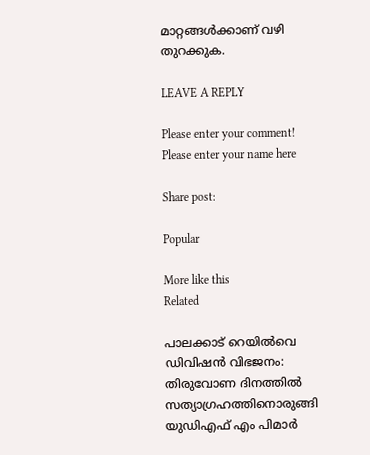മാറ്റങ്ങള്‍ക്കാണ് വഴി തുറക്കുക.

LEAVE A REPLY

Please enter your comment!
Please enter your name here

Share post:

Popular

More like this
Related

പാലക്കാട്‌ റെയിൽവെ ഡിവിഷൻ വിഭജനം: തിരുവോണ ദിനത്തിൽ സത്യാഗ്രഹത്തിനൊരുങ്ങി  യുഡിഎഫ് എം പിമാർ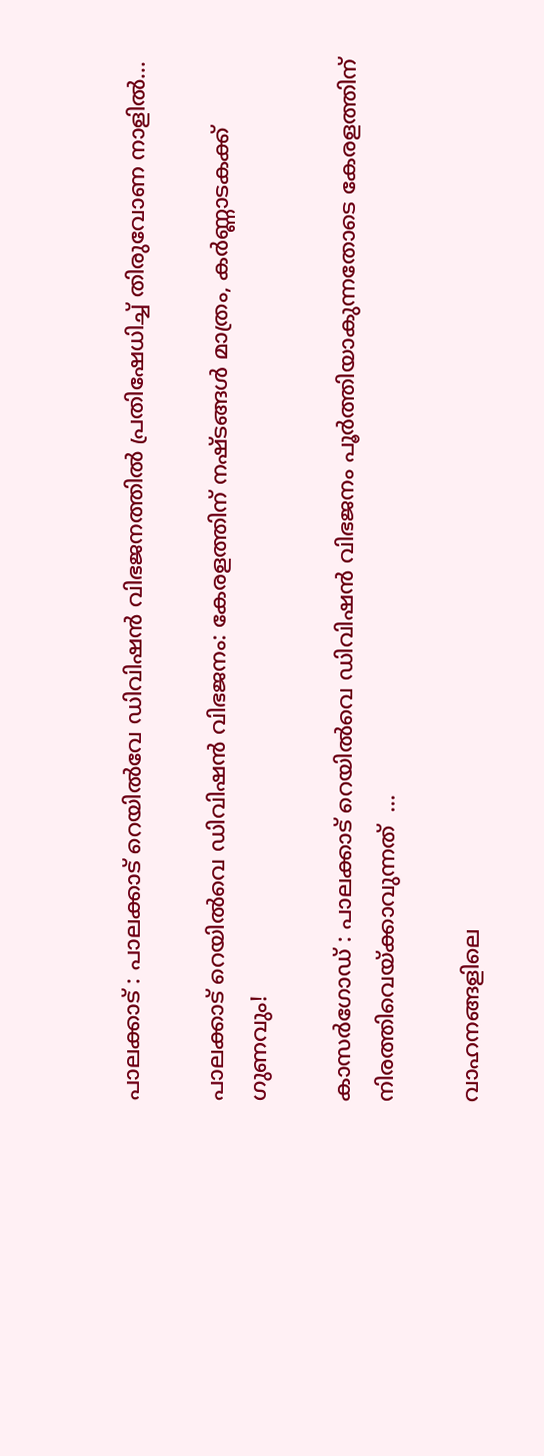പാലക്കാട് : പാലക്കാട്‌ റെയിൽവേ ഡിവിഷൻ വിഭജനത്തിൽ പ്രതിഷേധിച്ച് തിരുവോണ നാളിൽ...

പാലക്കാട് റെയിൽവെ ഡിവിഷൻ വിഭജനം: കേരളത്തിന് നഷ്ടങ്ങൾ മാത്രം, കർണ്ണാടകക്ക് ഗുണവും!

കാസർഗോഡ് : പാലക്കാട്‌ റെയിൽവെ ഡിവിഷൻ വിഭജനം പൂർത്തിയാകുന്നതോടെ കേരളത്തിന് നിരത്തിവെയ്ക്കാവുന്നത്  ...

വാഹനങ്ങളിലെ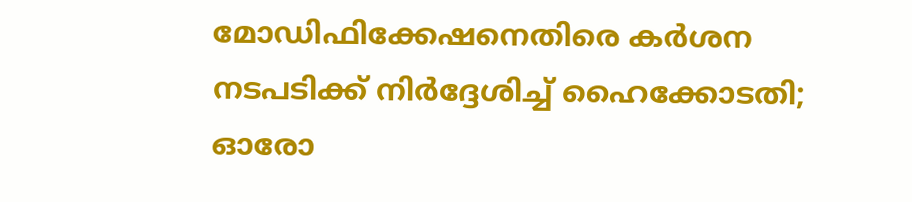മോഡിഫിക്കേഷനെതിരെ കർശന നടപടിക്ക് നിർദ്ദേശിച്ച് ഹൈക്കോടതി; ഓരോ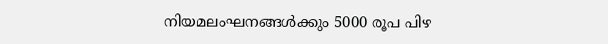നിയമലംഘനങ്ങൾക്കും 5000 രൂപ പിഴ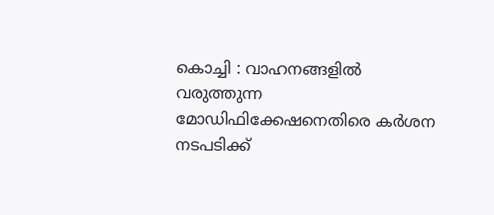കൊച്ചി : വാഹനങ്ങളിൽ വരുത്തുന്ന മോഡിഫിക്കേഷനെതിരെ കർശന നടപടിക്ക്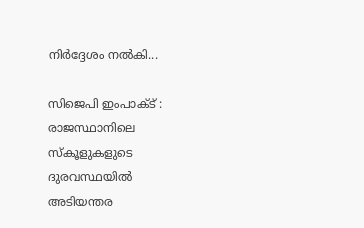നിർദ്ദേശം നൽകി...

സിജെപി ഇംപാക്‌ട് : രാജസ്ഥാനിലെ സ്‌കൂളുകളുടെ ദുരവസ്ഥയിൽ അടിയന്തര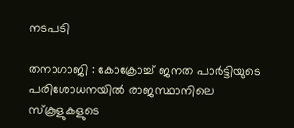നടപടി

തനാഗാജി : കോക്രോച്ച് ജനത പാർട്ടിയുടെ പരിശോധനയിൽ രാജസ്ഥാനിലെ സ്‌കൂളുകളുടെ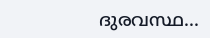ദുരവസ്ഥ...